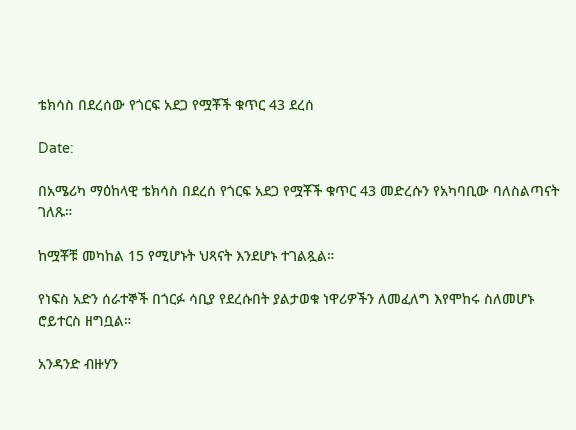ቴክሳስ በደረሰው የጎርፍ አደጋ የሟቾች ቁጥር 43 ደረሰ

Date:

በአሜሪካ ማዕከላዊ ቴክሳስ በደረሰ የጎርፍ አደጋ የሟቾች ቁጥር 43 መድረሱን የአካባቢው ባለስልጣናት ገለጹ።

ከሟቾቹ መካከል 15 የሚሆኑት ህጻናት እንደሆኑ ተገልጿል።

የነፍስ አድን ሰራተኞች በጎርፉ ሳቢያ የደረሱበት ያልታወቁ ነዋሪዎችን ለመፈለግ እየሞከሩ ስለመሆኑ ሮይተርስ ዘግቧል።

አንዳንድ ብዙሃን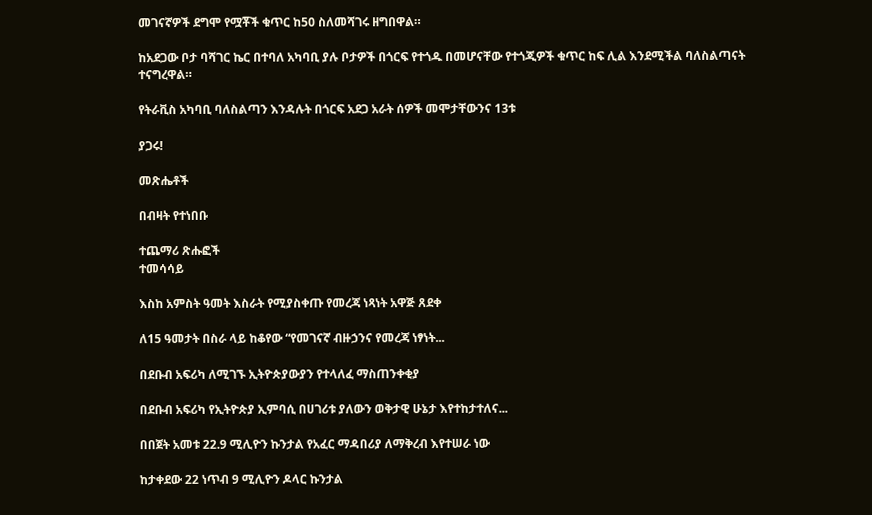መገናኛዎች ደግሞ የሟቾች ቁጥር ከ50 ስለመሻገሩ ዘግበዋል።

ከአደጋው ቦታ ባሻገር ኬር በተባለ አካባቢ ያሉ ቦታዎች በጎርፍ የተጎዱ በመሆናቸው የተጎጂዎች ቁጥር ከፍ ሊል እንደሚችል ባለስልጣናት ተናግረዋል።

የትራቪስ አካባቢ ባለስልጣን እንዳሉት በጎርፍ አደጋ አራት ሰዎች መሞታቸውንና 13ቱ

ያጋሩ!

መጽሔቶች

በብዛት የተነበቡ

ተጨማሪ ጽሑፎች
ተመሳሳይ

እስከ አምስት ዓመት እስራት የሚያስቀጡ የመረጃ ነጻነት አዋጅ ጸደቀ

ለ15 ዓመታት በስራ ላይ ከቆየው “የመገናኛ ብዙኃንና የመረጃ ነፃነት...

በደቡብ አፍሪካ ለሚገኙ ኢትዮጵያውያን የተላለፈ ማስጠንቀቂያ

በደቡብ አፍሪካ የኢትዮጵያ ኢምባሲ በሀገሪቱ ያለውን ወቅታዊ ሁኔታ እየተከታተለና...

በበጀት አመቱ 22.9 ሚሊዮን ኩንታል የአፈር ማዳበሪያ ለማቅረብ እየተሠራ ነው

ከታቀደው 22 ነጥብ 9 ሚሊዮን ዶላር ኩንታል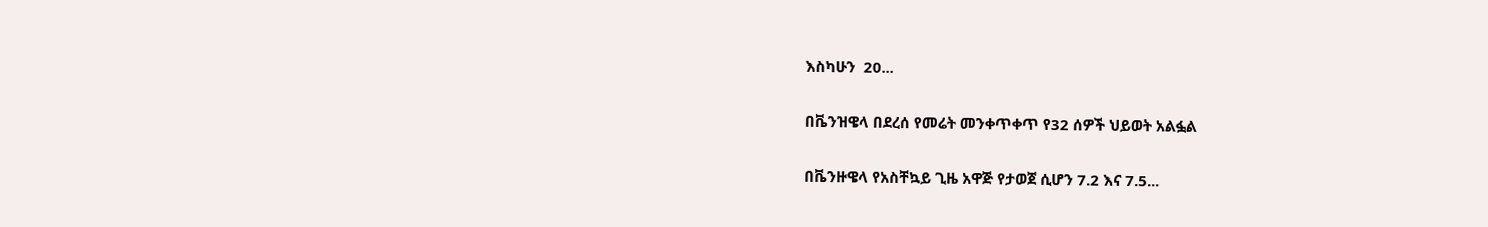እስካሁን  20...

በቬንዝዌላ በደረሰ የመሬት መንቀጥቀጥ የ32 ሰዎች ህይወት አልፏል

በቬንዙዌላ የአስቸኳይ ጊዜ አዋጅ የታወጀ ሲሆን 7.2 እና 7.5...